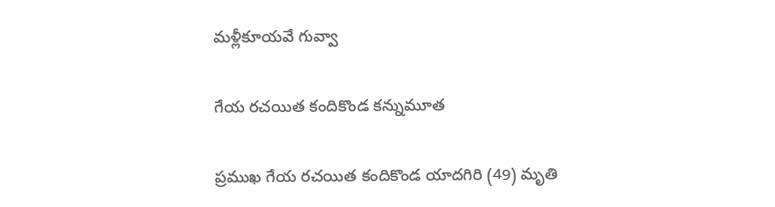మళ్లీకూయవే గువ్వా

గేయ రచయిత కందికొండ కన్నుమూత

ప్రముఖ గేయ రచయిత కందికొండ యాదగిరి (49) మృతి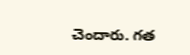చెందారు. గత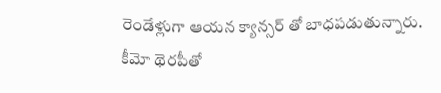రెండేళ్లుగా ఆయన క్యాన్సర్ తో బాధపడుతున్నారు. కీమో థెరపీతో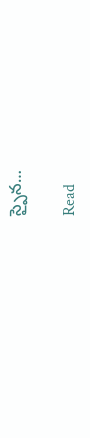స్పైన…

Read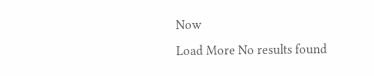Now
Load More No results found